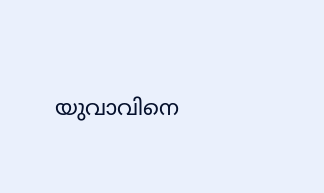യുവാവിനെ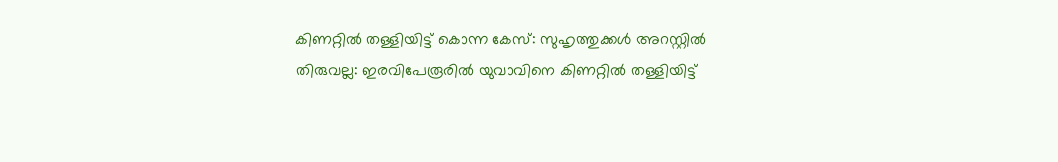കിണറ്റിൽ തള്ളിയിട്ട് കൊന്ന കേസ്: സുഹൃത്തുക്കൾ അറസ്റ്റിൽ
തിരുവല്ല: ഇരവിപേരൂരിൽ യുവാവിനെ കിണറ്റിൽ തള്ളിയിട്ട്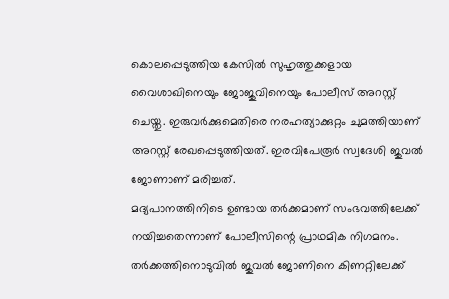കൊലപ്പെടുത്തിയ കേസിൽ സുഹൃത്തുക്കളായ വൈശാഖിനെയും ജോജുവിനെയും പോലീസ് അറസ്റ്റ് ചെയ്തു. ഇരുവർക്കുമെതിരെ നരഹത്യാക്കുറ്റം ചുമത്തിയാണ് അറസ്റ്റ് രേഖപ്പെടുത്തിയത്. ഇരവിപേരൂർ സ്വദേശി ജുവൽ ജോണാണ് മരിച്ചത്.
മദ്യപാനത്തിനിടെ ഉണ്ടായ തർക്കമാണ് സംഭവത്തിലേക്ക് നയിച്ചതെന്നാണ് പോലീസിന്റെ പ്രാഥമിക നിഗമനം. തർക്കത്തിനൊടുവിൽ ജുവൽ ജോണിനെ കിണറ്റിലേക്ക്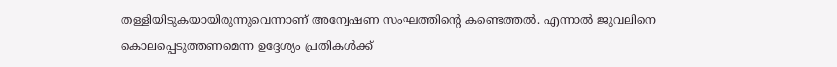തള്ളിയിടുകയായിരുന്നുവെന്നാണ് അന്വേഷണ സംഘത്തിന്റെ കണ്ടെത്തൽ. എന്നാൽ ജുവലിനെ കൊലപ്പെടുത്തണമെന്ന ഉദ്ദേശ്യം പ്രതികൾക്ക്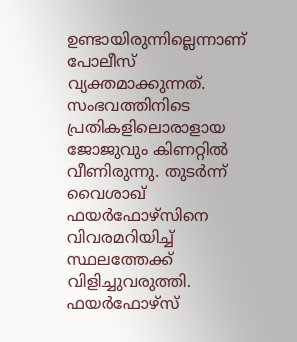ഉണ്ടായിരുന്നില്ലെന്നാണ് പോലീസ് വ്യക്തമാക്കുന്നത്.
സംഭവത്തിനിടെ പ്രതികളിലൊരാളായ ജോജുവും കിണറ്റിൽ വീണിരുന്നു. തുടർന്ന് വൈശാഖ് ഫയർഫോഴ്സിനെ വിവരമറിയിച്ച് സ്ഥലത്തേക്ക് വിളിച്ചുവരുത്തി. ഫയർഫോഴ്സ്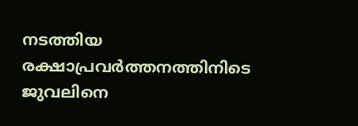നടത്തിയ രക്ഷാപ്രവർത്തനത്തിനിടെ ജുവലിനെ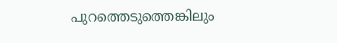പുറത്തെടുത്തെങ്കിലും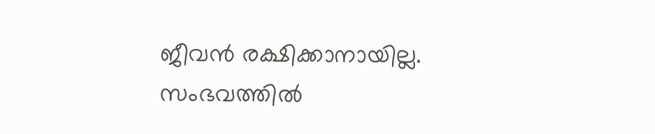ജീവൻ രക്ഷിക്കാനായില്ല.
സംഭവത്തിൽ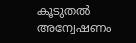കൂടുതൽ അന്വേഷണം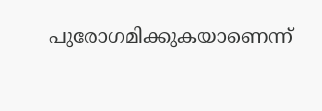പുരോഗമിക്കുകയാണെന്ന്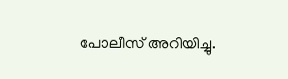പോലീസ് അറിയിച്ചു.